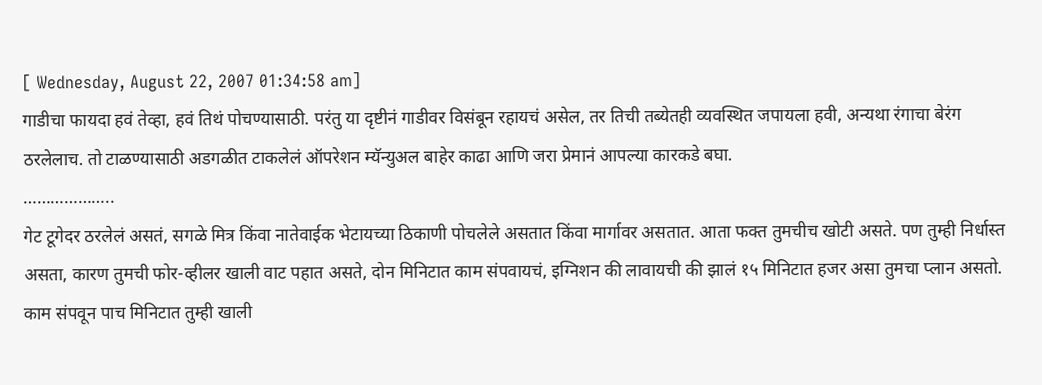[ Wednesday, August 22, 2007 01:34:58 am]
गाडीचा फायदा हवं तेव्हा, हवं तिथं पोचण्यासाठी. परंतु या दृष्टीनं गाडीवर विसंबून रहायचं असेल, तर तिची तब्येतही व्यवस्थित जपायला हवी, अन्यथा रंगाचा बेरंग ठरलेलाच. तो टाळण्यासाठी अडगळीत टाकलेलं ऑपरेशन म्यॅन्युअल बाहेर काढा आणि जरा प्रेमानं आपल्या कारकडे बघा.
………………..
गेट टूगेदर ठरलेलं असतं, सगळे मित्र किंवा नातेवाईक भेटायच्या ठिकाणी पोचलेले असतात किंवा मार्गावर असतात. आता फक्त तुमचीच खोटी असते. पण तुम्ही निर्धास्त असता, कारण तुमची फोर-व्हीलर खाली वाट पहात असते, दोन मिनिटात काम संपवायचं, इग्निशन की लावायची की झालं १५ मिनिटात हजर असा तुमचा प्लान असतो. काम संपवून पाच मिनिटात तुम्ही खाली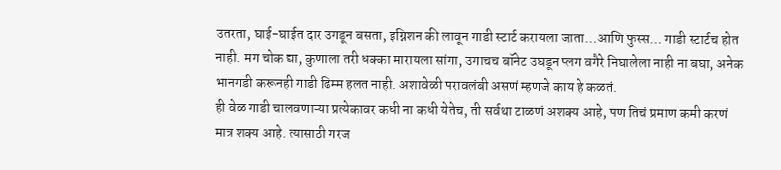उतरता, घाई-घाईत दार उगडून बसता, इग्निशन की लावून गाडी स्टार्ट करायला जाता…आणि फुस्स… गाडी स्टार्टच होत नाही. मग चोक द्या, कुणाला तरी धक्का मारायला सांगा, उगाचच बॉनेट उघडून प्लग वगैरे निघालेला नाही ना बघा, अनेक भानगडी करूनही गाडी ढिम्म हलत नाही. अशावेळी परावलंबी असणं म्हणजे काय हे कळतं.
ही वेळ गाडी चालवणाऱ्या प्रत्येकावर कधी ना कधी येतेच, ती सर्वथा टाळणं अशक्य आहे, पण तिचं प्रमाण कमी करणं मात्र शक्य आहे. त्यासाठी गरज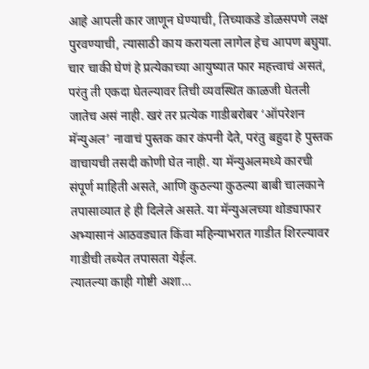आहे आपली कार जाणून घेण्याची, तिच्याकडे डोळसपणे लक्ष पुरवण्याची, त्यासाठी काय करायला लागेल हेच आपण बघुया.
चार चाकी घेणं हे प्रत्येकाच्या आयुष्यात फार महत्त्वाचं असतं, परंतु ती एकदा घेतल्यावर तिची व्यवस्थित काळजी घेतली जातेच असं नाही. खरं तर प्रत्येक गाडीबरोबर ‘ऑपरेशन मॅन्युअल’ नावाचं पुस्तक कार कंपनी देते, परंतु बहुदा हे पुस्तक वाचायची तसदी कोणी घेत नाही. या मॅन्युअलमध्ये कारची संपूर्ण माहिती असते, आणि कुठल्या कुठल्या बाबी चालकाने तपासाव्यात हे ही दिलेले असते. या मॅन्युअलच्या थोड्याफार अभ्यासानं आठवड्यात किंवा महिन्याभरात गाडीत शिरल्यावर गाडीची तब्येत तपासता येईल.
त्यातल्या काही गोष्टी अशा…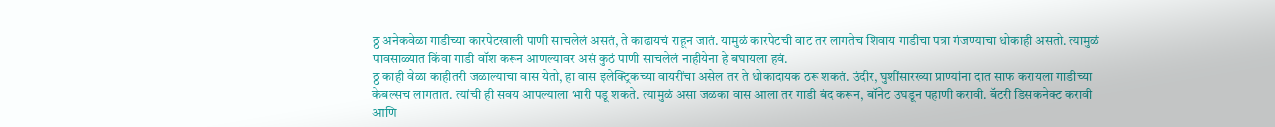ठ्ठ अनेकवेळा गाडीच्या कारपेटखाली पाणी साचलेलं असतं, ते काढायचं राहून जातं. यामुळं कारपेटची वाट तर लागतेच शिवाय गाडीचा पत्रा गंजण्याचा धोकाही असतो. त्यामुळं पावसाळ्यात किंवा गाडी वॉश करून आणल्यावर असं कुठं पाणी साचलेलं नाहीयेना हे बघायला हवं.
ठ्ठ काही वेळा काहीतरी जळाल्याचा वास येतो, हा वास इलेक्ट्रिकच्या वायरींचा असेल तर ते धोकादायक ठरू शकतं. उंदीर, घुशींसारख्या प्राण्यांना दात साफ करायला गाडीच्या केबल्सच लागतात. त्यांची ही सवय आपल्याला भारी पडू शकते. त्यामुळं असा जळका वास आला तर गाडी बंद करून, बॉनेट उघडून पहाणी करावी. बॅटरी डिसकनेक्ट करावी आणि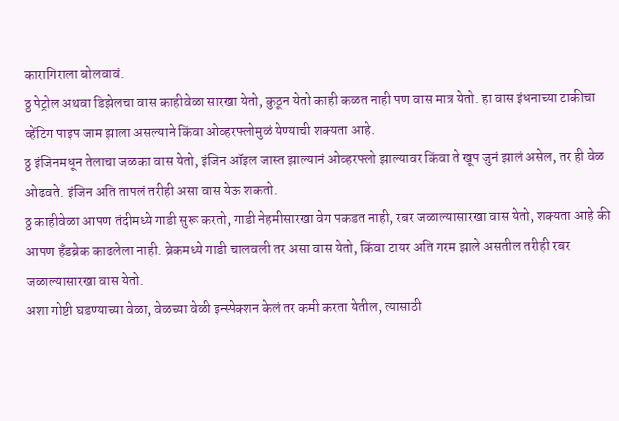कारागिराला बोलवावं.
ठ्ठ पेट्रोल अथवा डिझेलचा वास काहीवेळा सारखा येतो, कुठून येतो काही कळत नाही पण वास मात्र येतो. हा वास इंधनाच्या टाकीचा व्हेंटिग पाइप जाम झाला असल्याने किंवा ओव्हरफ्लोमुळं येण्याची शक्यता आहे.
ठ्ठ इंजिनमधून तेलाचा जळका वास येतो, इंजिन ऑइल जास्त झाल्यानं ओव्हरफ्लो झाल्यावर किंवा ते खूप जुनं झालं असेल, तर ही वेळ ओढवते. इंजिन अति तापलं तरीही असा वास येऊ शकतो.
ठ्ठ काहीवेळा आपण तंदीमध्ये गाडी सुरू करतो, गाडी नेहमीसारखा वेग पकडत नाही, रबर जळाल्यासारखा वास येतो, शक्यता आहे की आपण हँडब्रेक काढलेला नाही. ब्रेकमध्ये गाडी चालवली तर असा वास येतो, किंवा टायर अति गरम झाले असतील तरीही रबर जळाल्यासारखा वास येतो.
अशा गोष्टी घडण्याच्या वेळा, वेळच्या वेळी इन्स्पेक्शन केलं तर कमी करता येतील, त्यासाठी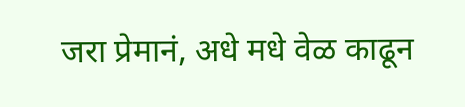जरा प्रेमानं, अधे मधे वेळ काढून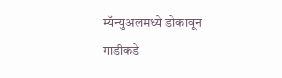म्यॅन्युअलमध्ये डोकावून गाडीकडे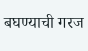बघण्याची गरज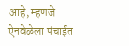आहे, म्हणजे ऐनवेळेला पंचाईत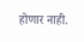होणार नाही.